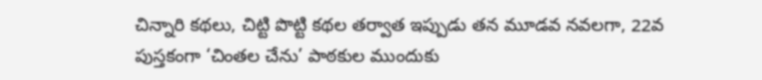చిన్నారి కథలు, చిట్టి పొట్టి కథల తర్వాత ఇప్పుడు తన మూడవ నవలగా, 22వ పుస్తకంగా ‘చింతల చేను’ పాఠకుల ముందుకు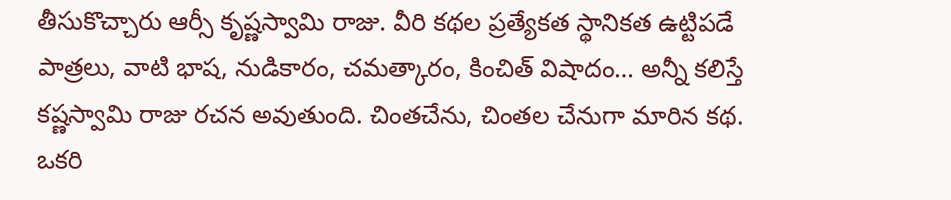తీసుకొచ్చారు ఆర్సీ కృష్ణస్వామి రాజు. వీరి కథల ప్రత్యేకత స్థానికత ఉట్టిపడే పాత్రలు, వాటి భాష, నుడికారం, చమత్కారం, కించిత్ విషాదం… అన్నీ కలిస్తే కష్ణస్వామి రాజు రచన అవుతుంది. చింతచేను, చింతల చేనుగా మారిన కథ. ఒకరి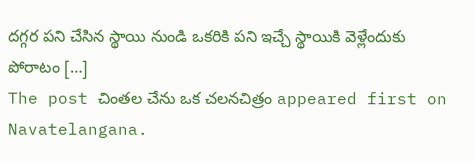దగ్గర పని చేసిన స్థాయి నుండి ఒకరికి పని ఇచ్చే స్థాయికి వెళ్లేందుకు పోరాటం […]
The post చింతల చేను ఒక చలనచిత్రం appeared first on Navatelangana.